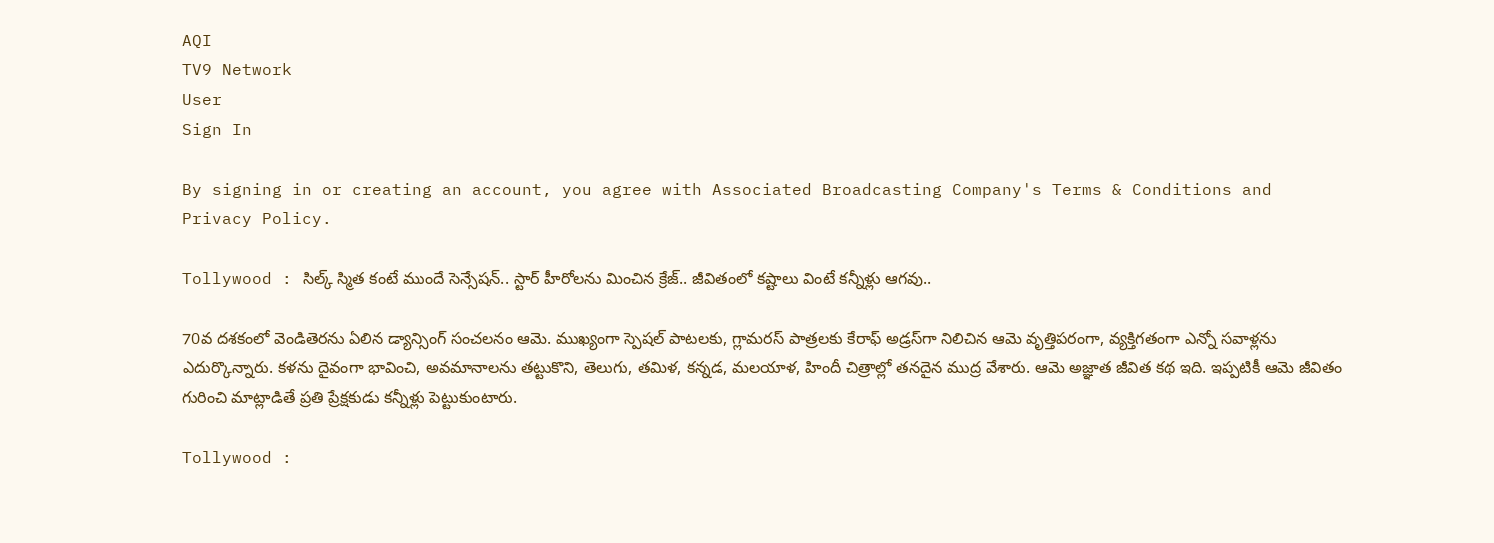AQI
TV9 Network
User
Sign In

By signing in or creating an account, you agree with Associated Broadcasting Company's Terms & Conditions and Privacy Policy.

Tollywood : సిల్క్ స్మిత కంటే ముందే సెన్సేషన్.. స్టార్ హీరోలను మించిన క్రేజ్.. జీవితంలో కష్టాలు వింటే కన్నీళ్లు ఆగవు..

70వ దశకంలో వెండితెరను ఏలిన డ్యాన్సింగ్ సంచలనం ఆమె. ముఖ్యంగా స్పెషల్ పాటలకు, గ్లామరస్ పాత్రలకు కేరాఫ్ అడ్రస్‌గా నిలిచిన ఆమె వృత్తిపరంగా, వ్యక్తిగతంగా ఎన్నో సవాళ్లను ఎదుర్కొన్నారు. కళను దైవంగా భావించి, అవమానాలను తట్టుకొని, తెలుగు, తమిళ, కన్నడ, మలయాళ, హిందీ చిత్రాల్లో తనదైన ముద్ర వేశారు. ఆమె అజ్ఞాత జీవిత కథ ఇది. ఇప్పటికీ ఆమె జీవితం గురించి మాట్లాడితే ప్రతి ప్రేక్షకుడు కన్నీళ్లు పెట్టుకుంటారు.

Tollywood :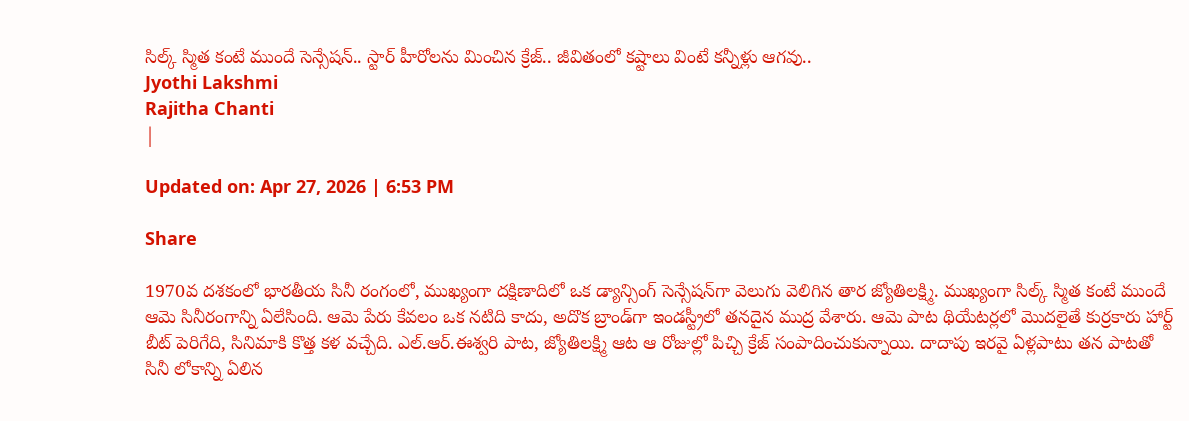సిల్క్ స్మిత కంటే ముందే సెన్సేషన్.. స్టార్ హీరోలను మించిన క్రేజ్.. జీవితంలో కష్టాలు వింటే కన్నీళ్లు ఆగవు..
Jyothi Lakshmi
Rajitha Chanti
|

Updated on: Apr 27, 2026 | 6:53 PM

Share

1970వ దశకంలో భారతీయ సినీ రంగంలో, ముఖ్యంగా దక్షిణాదిలో ఒక డ్యాన్సింగ్ సెన్సేషన్‌గా వెలుగు వెలిగిన తార జ్యోతిలక్ష్మి. ముఖ్యంగా సిల్క్ స్మిత కంటే ముందే ఆమె సినీరంగాన్ని ఏలేసింది. ఆమె పేరు కేవలం ఒక నటిది కాదు, అదొక బ్రాండ్‌గా ఇండస్ట్రీలో తనదైన ముద్ర వేశారు. ఆమె పాట థియేటర్లలో మొదలైతే కుర్రకారు హార్ట్ బీట్ పెరిగేది, సినిమాకి కొత్త కళ వచ్చేది. ఎల్.ఆర్.ఈశ్వరి పాట, జ్యోతిలక్ష్మి ఆట ఆ రోజుల్లో పిచ్చి క్రేజ్ సంపాదించుకున్నాయి. దాదాపు ఇరవై ఏళ్లపాటు తన పాటతో సినీ లోకాన్ని ఏలిన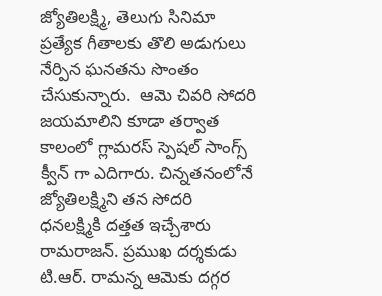జ్యోతిలక్ష్మి, తెలుగు సినిమా ప్రత్యేక గీతాలకు తొలి అడుగులు నేర్పిన ఘనతను సొంతం చేసుకున్నారు.  ఆమె చివరి సోదరి జయమాలిని కూడా తర్వాత కాలంలో గ్లామరస్ స్పెషల్ సాంగ్స్ క్వీన్ గా ఎదిగారు. చిన్నతనంలోనే జ్యోతిలక్ష్మిని తన సోదరి ధనలక్ష్మికి దత్తత ఇచ్చేశారు రామరాజన్. ప్రముఖ దర్శకుడు టి.ఆర్. రామన్న ఆమెకు దగ్గర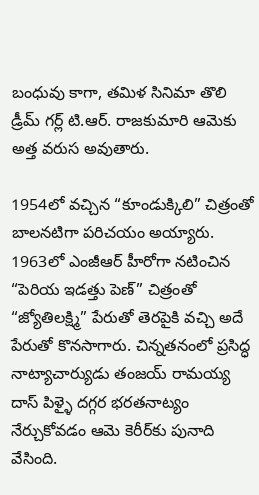బంధువు కాగా, తమిళ సినిమా తొలి డ్రీమ్ గర్ల్ టి.ఆర్. రాజకుమారి ఆమెకు అత్త వరుస అవుతారు.

1954లో వచ్చిన “కూండుక్కిలి” చిత్రంతో బాలనటిగా పరిచయం అయ్యారు. 1963లో ఎంజీఆర్ హీరోగా నటించిన “పెరియ ఇడత్తు పెణ్” చిత్రంతో “జ్యోతిలక్ష్మి” పేరుతో తెరపైకి వచ్చి అదే పేరుతో కొనసాగారు. చిన్నతనంలో ప్రసిద్ధ నాట్యాచార్యుడు తంజయ్ రామయ్య దాస్ పిళ్ళై దగ్గర భరతనాట్యం నేర్చుకోవడం ఆమె కెరీర్‌కు పునాది వేసింది.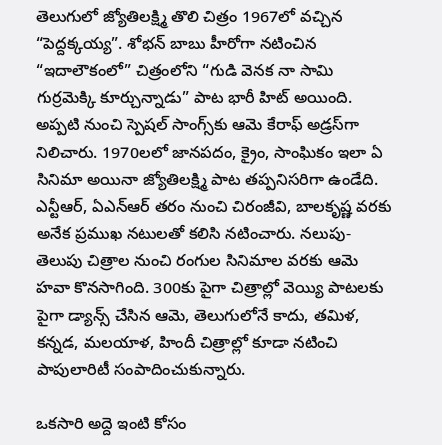తెలుగులో జ్యోతిలక్ష్మి తొలి చిత్రం 1967లో వచ్చిన “పెద్దక్కయ్య”. శోభన్‌ బాబు హీరోగా నటించిన “ఇదాలౌకంలో” చిత్రంలోని “గుడి వెనక నా సామి గుర్రమెక్కి కూర్చున్నాడు” పాట భారీ హిట్ అయింది. అప్పటి నుంచి స్పెషల్ సాంగ్స్‌కు ఆమె కేరాఫ్ అడ్రస్‌గా నిలిచారు. 1970లలో జానపదం, క్రైం, సాంఘికం ఇలా ఏ సినిమా అయినా జ్యోతిలక్ష్మి పాట తప్పనిసరిగా ఉండేది. ఎన్టీఆర్, ఏఎన్ఆర్ తరం నుంచి చిరంజీవి, బాలకృష్ణ వరకు అనేక ప్రముఖ నటులతో కలిసి నటించారు. నలుపు-తెలుపు చిత్రాల నుంచి రంగుల సినిమాల వరకు ఆమె హవా కొనసాగింది. 300కు పైగా చిత్రాల్లో వెయ్యి పాటలకు పైగా డ్యాన్స్ చేసిన ఆమె, తెలుగులోనే కాదు, తమిళ, కన్నడ, మలయాళ, హిందీ చిత్రాల్లో కూడా నటించి పాపులారిటీ సంపాదించుకున్నారు.

ఒకసారి అద్దె ఇంటి కోసం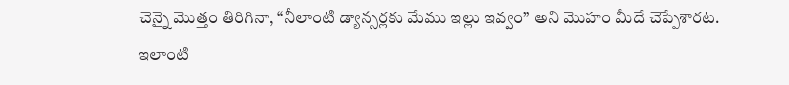చెన్నై మొత్తం తిరిగినా, “నీలాంటి డ్యాన్సర్లకు మేము ఇల్లు ఇవ్వం” అని మొహం మీదే చెప్పేశారట. ఇలాంటి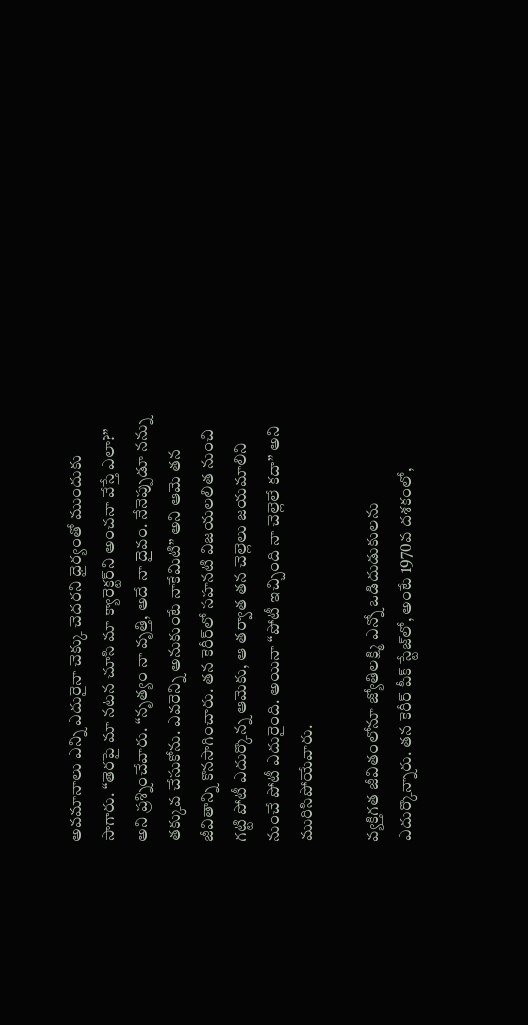అవమానాలు ఎన్ని ఎదురైనా చెక్కు చెదరని ధైర్యంతో ముందుకు సాగారు. “తెరపై మా నటన చూసి మా క్యారెక్టర్‌ని అంచనా వేస్తే ఎలా?” అని ప్రశ్నించేవారు. “నృత్యం నా వృత్తి, అదే నా దైవం. నేనెప్పుడూ నన్ను తక్కువ చేసుకోను. ఎవరెన్ని అనుకుంటే నాకేమిటి” అని ఆమె తన జీవితాన్ని కొనసాగించారు. తన కెరీర్‌లో సహనటి విజయలలిత నుంచి గట్టి పోటీ ఎదుర్కొన్న ఆమెకు, ఆ తర్వాత తన చెల్లెలు జయమాలిని నుంచే పోటీ ఎదురైంది. అయినా “పోటీ ఇచ్చింది నా చెల్లెలే కదా” అని మురిసిపోయేవారు.

వ్యక్తిగత జీవితంలోనూ జ్యోతిలక్ష్మి ఎన్నో ఒడిదుడుకులను ఎదుర్కొన్నారు. తన కెరీర్ పీక్ స్టేజ్‌లో, అంటే 1970వ దశకంలో,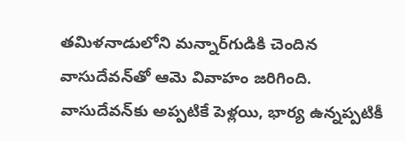తమిళనాడులోని మన్నార్‌గుడికి చెందిన వాసుదేవన్‌తో ఆమె వివాహం జరిగింది. వాసుదేవన్‌కు అప్పటికే పెళ్లయి, భార్య ఉన్నప్పటికీ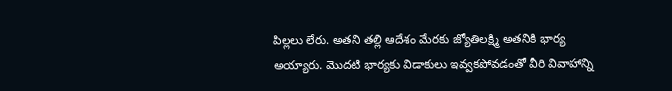పిల్లలు లేరు. అతని తల్లి ఆదేశం మేరకు జ్యోతిలక్ష్మి అతనికి భార్య అయ్యారు. మొదటి భార్యకు విడాకులు ఇవ్వకపోవడంతో వీరి వివాహాన్ని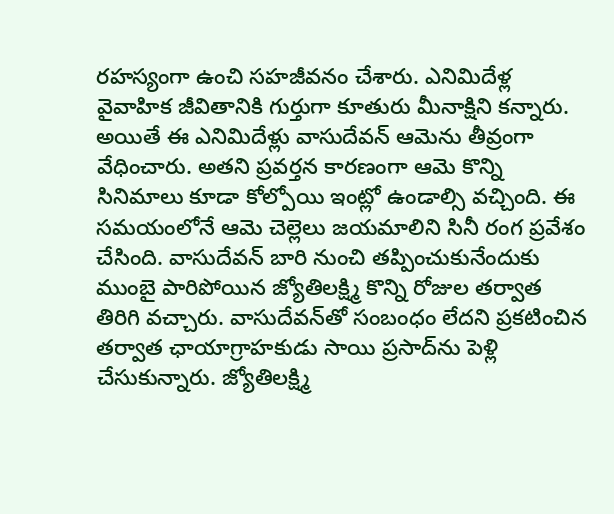రహస్యంగా ఉంచి సహజీవనం చేశారు. ఎనిమిదేళ్ల వైవాహిక జీవితానికి గుర్తుగా కూతురు మీనాక్షిని కన్నారు. అయితే ఈ ఎనిమిదేళ్లు వాసుదేవన్ ఆమెను తీవ్రంగా వేధించారు. అతని ప్రవర్తన కారణంగా ఆమె కొన్ని సినిమాలు కూడా కోల్పోయి ఇంట్లో ఉండాల్సి వచ్చింది. ఈ సమయంలోనే ఆమె చెల్లెలు జయమాలిని సినీ రంగ ప్రవేశం చేసింది. వాసుదేవన్ బారి నుంచి తప్పించుకునేందుకు ముంబై పారిపోయిన జ్యోతిలక్ష్మి కొన్ని రోజుల తర్వాత తిరిగి వచ్చారు. వాసుదేవన్‌తో సంబంధం లేదని ప్రకటించిన తర్వాత ఛాయాగ్రాహకుడు సాయి ప్రసాద్‌ను పెళ్లి చేసుకున్నారు. జ్యోతిలక్ష్మి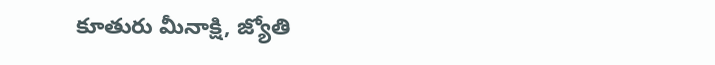కూతురు మీనాక్షి, జ్యోతి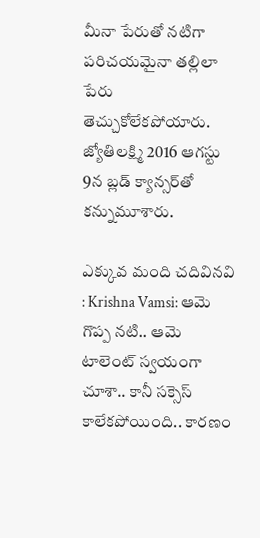మీనా పేరుతో నటిగా పరిచయమైనా తల్లిలా పేరు తెచ్చుకోలేకపోయారు. జ్యోతిలక్ష్మి 2016 ఆగస్టు 9న బ్లడ్ క్యాన్సర్‌తో కన్నుమూశారు.

ఎక్కువ మంది చదివినవి : Krishna Vamsi: ఆమె గొప్ప నటి.. ఆమె టాలెంట్ స్వయంగా చూశా.. కానీ సక్సెస్ కాలేకపోయింది.. కారణం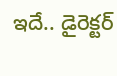ఇదే.. డైరెక్టర్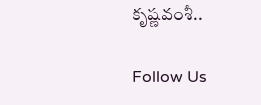కృష్ణవంశీ..

Follow Us